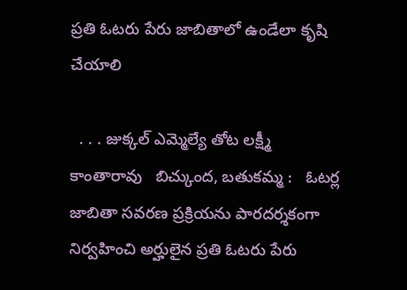ప్రతి ఓటరు పేరు జాబితాలో ఉండేలా కృషి చేయాలి

  . . . జుక్కల్ ఎమ్మెల్యే తోట లక్ష్మీ కాంతారావు   బిచ్కుంద, బతుకమ్మ :   ఓటర్ల జాబితా సవరణ ప్రక్రియను పారదర్శకంగా నిర్వహించి అర్హులైన ప్రతి ఓటరు పేరు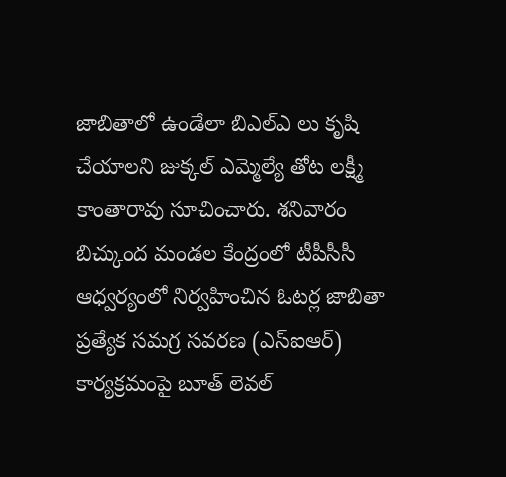జాబితాలో ఉండేలా బిఎల్ఎ లు కృషి చేయాలని జుక్కల్ ఎమ్మెల్యే తోట లక్ష్మీ కాంతారావు సూచించారు. శనివారం బిచ్కుంద మండల కేంద్రంలో టీపీసీసీ ఆధ్వర్యంలో నిర్వహించిన ఓటర్ల జాబితా ప్రత్యేక సమగ్ర సవరణ (ఎస్ఐఆర్) కార్యక్రమంపై బూత్ లెవల్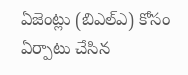ఏజెంట్లు (బిఎల్ఎ) కోసం ఏర్పాటు చేసిన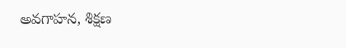అవగాహన, శిక్షణ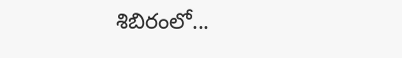శిబిరంలో...